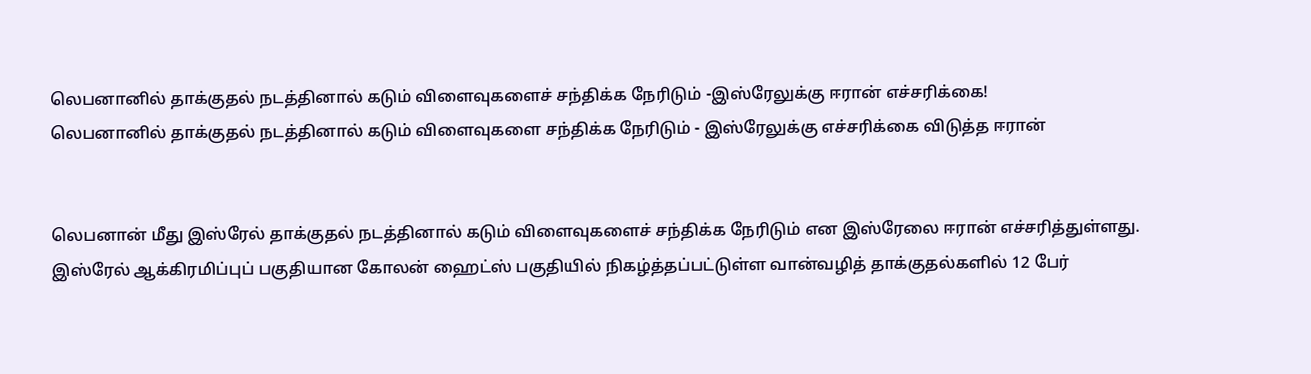லெபனானில் தாக்குதல் நடத்தினால் கடும் விளைவுகளைச் சந்திக்க நேரிடும் -இஸ்ரேலுக்கு ஈரான் எச்சரிக்கை!
லெபனானில் தாக்குதல் நடத்தினால் கடும் விளைவுகளை சந்திக்க நேரிடும் - இஸ்ரேலுக்கு எச்சரிக்கை விடுத்த ஈரான்


லெபனான் மீது இஸ்ரேல் தாக்குதல் நடத்தினால் கடும் விளைவுகளைச் சந்திக்க நேரிடும் என இஸ்ரேலை ஈரான் எச்சரித்துள்ளது.
இஸ்ரேல் ஆக்கிரமிப்புப் பகுதியான கோலன் ஹைட்ஸ் பகுதியில் நிகழ்த்தப்பட்டுள்ள வான்வழித் தாக்குதல்களில் 12 பேர்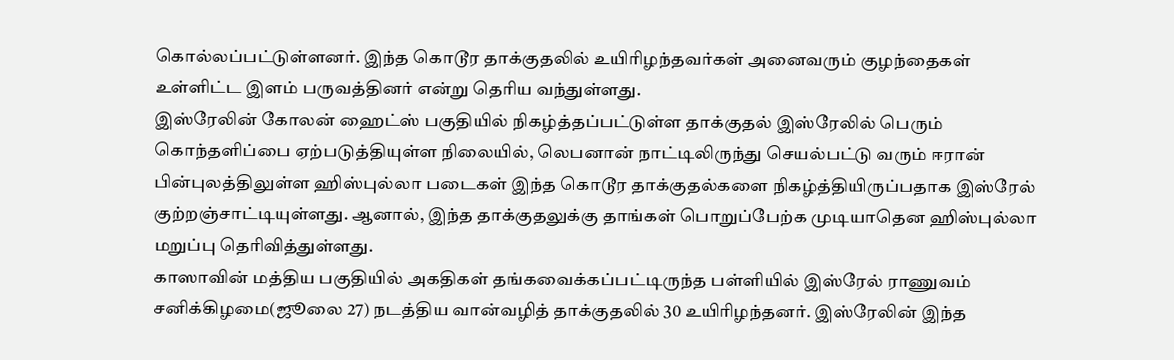கொல்லப்பட்டுள்ளனர். இந்த கொடூர தாக்குதலில் உயிரிழந்தவர்கள் அனைவரும் குழந்தைகள் உள்ளிட்ட இளம் பருவத்தினர் என்று தெரிய வந்துள்ளது.
இஸ்ரேலின் கோலன் ஹைட்ஸ் பகுதியில் நிகழ்த்தப்பட்டுள்ள தாக்குதல் இஸ்ரேலில் பெரும் கொந்தளிப்பை ஏற்படுத்தியுள்ள நிலையில், லெபனான் நாட்டிலிருந்து செயல்பட்டு வரும் ஈரான் பின்புலத்திலுள்ள ஹிஸ்புல்லா படைகள் இந்த கொடூர தாக்குதல்களை நிகழ்த்தியிருப்பதாக இஸ்ரேல் குற்றஞ்சாட்டியுள்ளது. ஆனால், இந்த தாக்குதலுக்கு தாங்கள் பொறுப்பேற்க முடியாதென ஹிஸ்புல்லா மறுப்பு தெரிவித்துள்ளது.
காஸாவின் மத்திய பகுதியில் அகதிகள் தங்கவைக்கப்பட்டிருந்த பள்ளியில் இஸ்ரேல் ராணுவம் சனிக்கிழமை(ஜூலை 27) நடத்திய வான்வழித் தாக்குதலில் 30 உயிரிழந்தனர். இஸ்ரேலின் இந்த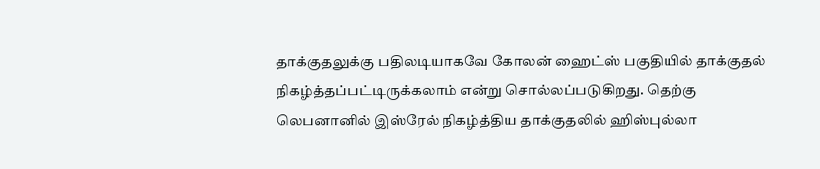தாக்குதலுக்கு பதிலடியாகவே கோலன் ஹைட்ஸ் பகுதியில் தாக்குதல் நிகழ்த்தப்பட்டிருக்கலாம் என்று சொல்லப்படுகிறது. தெற்கு லெபனானில் இஸ்ரேல் நிகழ்த்திய தாக்குதலில் ஹிஸ்புல்லா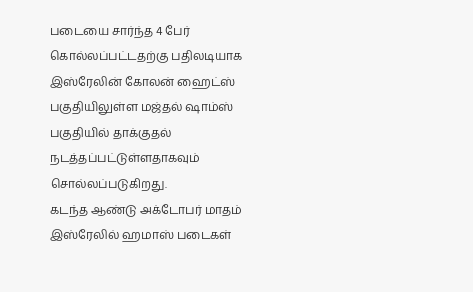படையை சார்ந்த 4 பேர் கொல்லப்பட்டதற்கு பதிலடியாக இஸ்ரேலின் கோலன் ஹைட்ஸ் பகுதியிலுள்ள மஜ்தல் ஷாம்ஸ் பகுதியில் தாக்குதல் நடத்தப்பட்டுள்ளதாகவும் சொல்லப்படுகிறது.
கடந்த ஆண்டு அக்டோபர் மாதம் இஸ்ரேலில் ஹமாஸ் படைகள்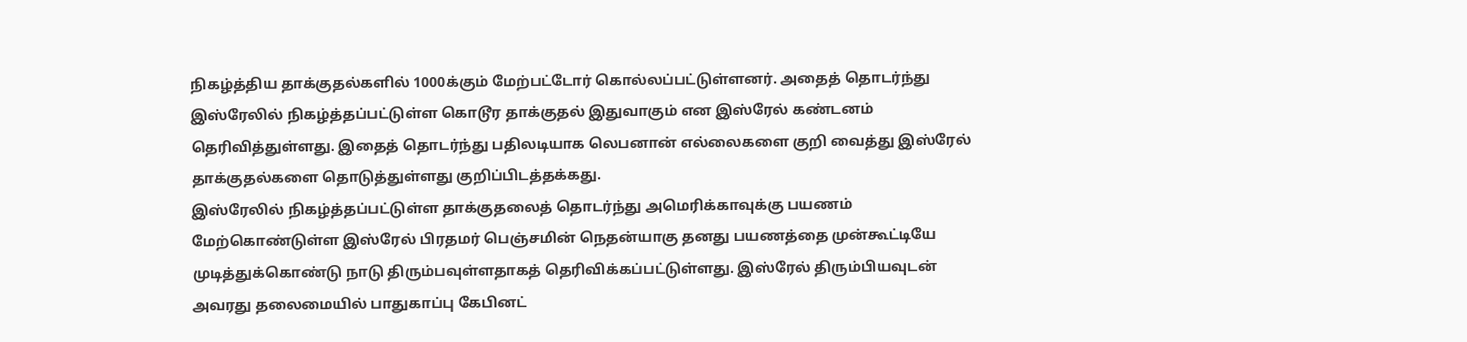நிகழ்த்திய தாக்குதல்களில் 1000க்கும் மேற்பட்டோர் கொல்லப்பட்டுள்ளனர். அதைத் தொடர்ந்து இஸ்ரேலில் நிகழ்த்தப்பட்டுள்ள கொடூர தாக்குதல் இதுவாகும் என இஸ்ரேல் கண்டனம் தெரிவித்துள்ளது. இதைத் தொடர்ந்து பதிலடியாக லெபனான் எல்லைகளை குறி வைத்து இஸ்ரேல் தாக்குதல்களை தொடுத்துள்ளது குறிப்பிடத்தக்கது.
இஸ்ரேலில் நிகழ்த்தப்பட்டுள்ள தாக்குதலைத் தொடர்ந்து அமெரிக்காவுக்கு பயணம் மேற்கொண்டுள்ள இஸ்ரேல் பிரதமர் பெஞ்சமின் நெதன்யாகு தனது பயணத்தை முன்கூட்டியே முடித்துக்கொண்டு நாடு திரும்பவுள்ளதாகத் தெரிவிக்கப்பட்டுள்ளது. இஸ்ரேல் திரும்பியவுடன் அவரது தலைமையில் பாதுகாப்பு கேபினட்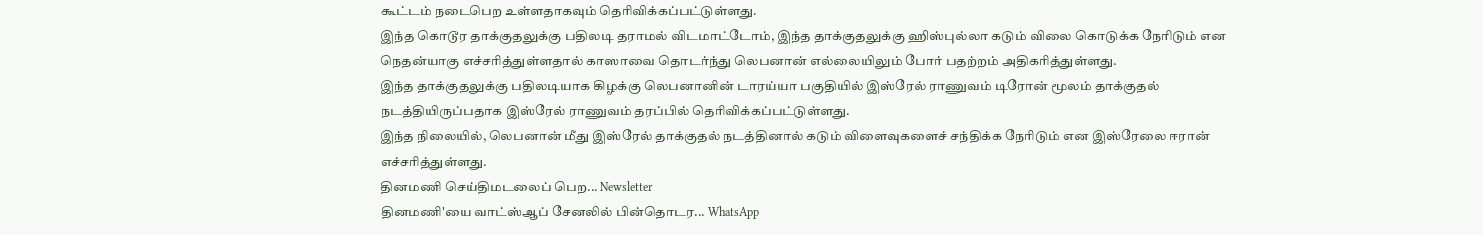கூட்டம் நடைபெற உள்ளதாகவும் தெரிவிக்கப்பட்டுள்ளது.
இந்த கொடூர தாக்குதலுக்கு பதிலடி தராமல் விடமாட்டோம், இந்த தாக்குதலுக்கு ஹிஸ்புல்லா கடும் விலை கொடுக்க நேரிடும் என நெதன்யாகு எச்சரித்துள்ளதால் காஸாவை தொடர்ந்து லெபனான் எல்லையிலும் போர் பதற்றம் அதிகரித்துள்ளது.
இந்த தாக்குதலுக்கு பதிலடியாக கிழக்கு லெபனானின் டாரய்யா பகுதியில் இஸ்ரேல் ராணுவம் டிரோன் மூலம் தாக்குதல் நடத்தியிருப்பதாக இஸ்ரேல் ராணுவம் தரப்பில் தெரிவிக்கப்பட்டுள்ளது.
இந்த நிலையில், லெபனான் மீது இஸ்ரேல் தாக்குதல் நடத்தினால் கடும் விளைவுகளைச் சந்திக்க நேரிடும் என இஸ்ரேலை ஈரான் எச்சரித்துள்ளது.
தினமணி செய்திமடலைப் பெற... Newsletter
தினமணி'யை வாட்ஸ்ஆப் சேனலில் பின்தொடர... WhatsApp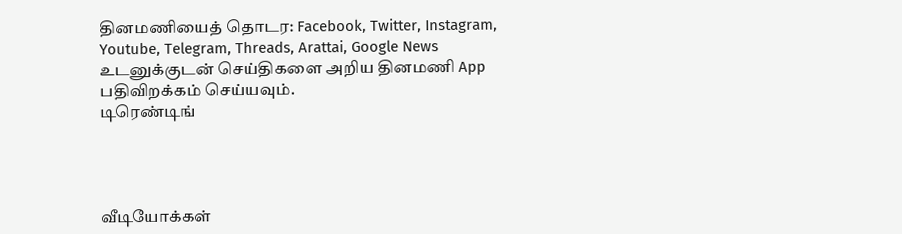தினமணியைத் தொடர: Facebook, Twitter, Instagram, Youtube, Telegram, Threads, Arattai, Google News
உடனுக்குடன் செய்திகளை அறிய தினமணி App பதிவிறக்கம் செய்யவும்.
டிரெண்டிங்




வீடியோக்கள்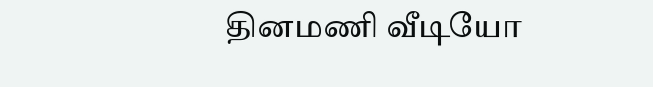தினமணி வீடியோ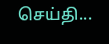செய்தி...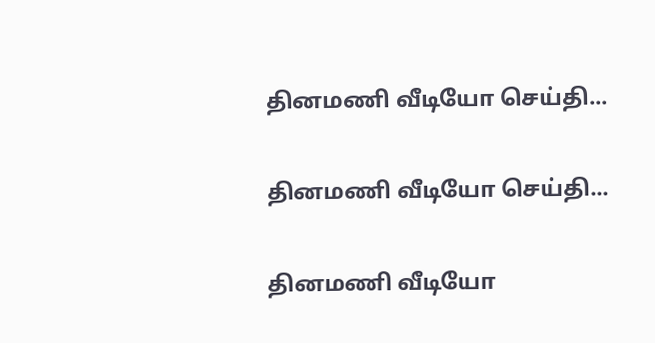தினமணி வீடியோ செய்தி...

தினமணி வீடியோ செய்தி...

தினமணி வீடியோ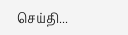செய்தி...